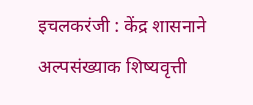इचलकरंजी : केंद्र शासनाने अल्पसंख्याक शिष्यवृत्ती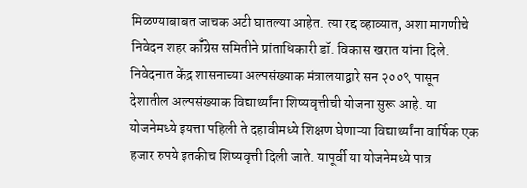मिळण्याबाबत जाचक अटी घातल्या आहेत. त्या रद्द व्हाव्यात, अशा मागणीचे निवेदन शहर कॉँग्रेस समितीने प्रांताधिकारी डॉ. विकास खरात यांना दिले.
निवेदनात केंद्र शासनाच्या अल्पसंख्याक मंत्रालयाद्वारे सन २००९ पासून देशातील अल्पसंख्याक विद्यार्थ्यांना शिष्यवृत्तीची योजना सुरू आहे. या योजनेमध्ये इयत्ता पहिली ते दहावीमध्ये शिक्षण घेणाऱ्या विद्यार्थ्यांना वार्षिक एक हजार रुपये इतकीच शिष्यवृत्ती दिली जाते. यापूर्वी या योजनेमध्ये पात्र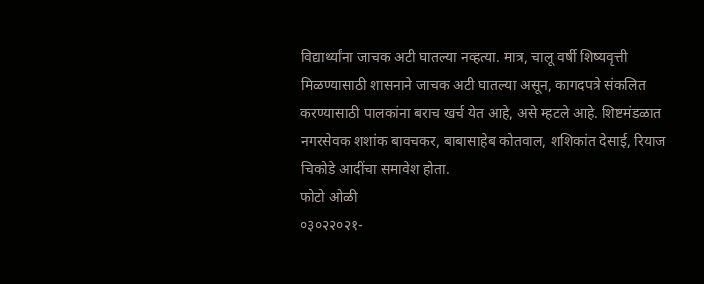विद्यार्थ्यांना जाचक अटी घातल्या नव्हत्या. मात्र, चालू वर्षी शिष्यवृत्ती मिळण्यासाठी शासनाने जाचक अटी घातल्या असून, कागदपत्रे संकलित करण्यासाठी पालकांना बराच खर्च येत आहे, असे म्हटले आहे. शिष्टमंडळात नगरसेवक शशांक बावचकर, बाबासाहेब कोतवाल, शशिकांत देसाई, रियाज चिकोडे आदींचा समावेश होता.
फोटो ओळी
०३०२२०२१-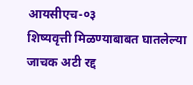आयसीएच-०३
शिष्यवृत्ती मिळण्याबाबत घातलेल्या जाचक अटी रद्द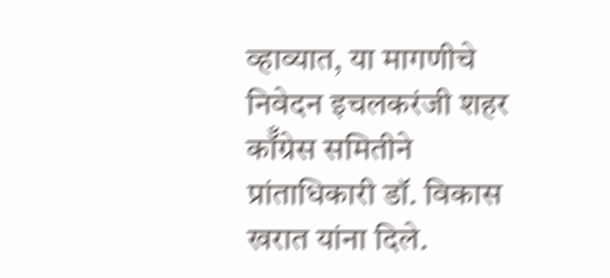व्हाव्यात, या मागणीचे निवेदन इचलकरंजी शहर कॉँग्रेस समितीने प्रांताधिकारी डॉ. विकास खरात यांना दिले.